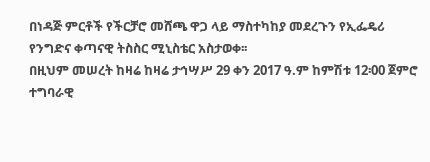በነዳጅ ምርቶች የችርቻሮ መሸጫ ዋጋ ላይ ማስተካከያ መደረጉን የኢፌዴሪ የንግድና ቀጣናዊ ትስስር ሚኒስቴር አስታወቀ፡፡
በዚህም መሠረት ከዛሬ ከዛሬ ታኅሣሥ 29 ቀን 2017 ዓ.ም ከምሽቱ 12፡00 ጀምሮ ተግባራዊ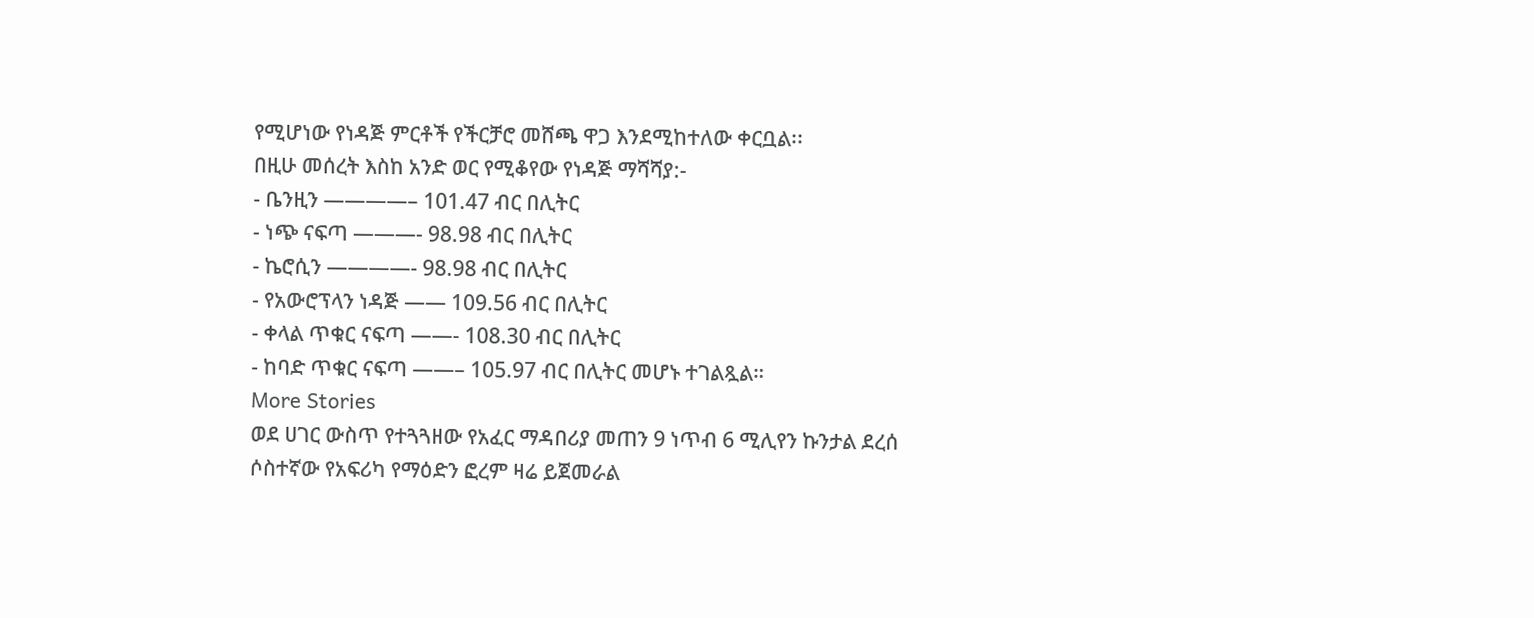የሚሆነው የነዳጅ ምርቶች የችርቻሮ መሸጫ ዋጋ እንደሚከተለው ቀርቧል፡፡
በዚሁ መሰረት እስከ አንድ ወር የሚቆየው የነዳጅ ማሻሻያ:-
- ቤንዚን ————– 101.47 ብር በሊትር
- ነጭ ናፍጣ ———- 98.98 ብር በሊትር
- ኬሮሲን ————- 98.98 ብር በሊትር
- የአውሮፕላን ነዳጅ —— 109.56 ብር በሊትር
- ቀላል ጥቁር ናፍጣ ——- 108.30 ብር በሊትር
- ከባድ ጥቁር ናፍጣ ——– 105.97 ብር በሊትር መሆኑ ተገልጿል።
More Stories
ወደ ሀገር ውስጥ የተጓጓዘው የአፈር ማዳበሪያ መጠን 9 ነጥብ 6 ሚሊየን ኩንታል ደረሰ
ሶስተኛው የአፍሪካ የማዕድን ፎረም ዛሬ ይጀመራል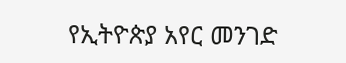የኢትዮጵያ አየር መንገድ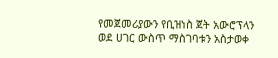የመጀመሪያውን የቢዝነስ ጀት አውሮፕላን ወደ ሀገር ውስጥ ማስገባቱን አስታወቀ